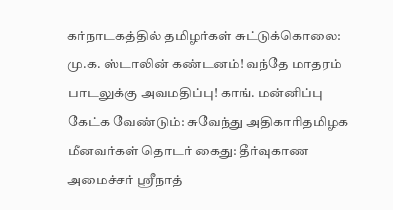கர்நாடகத்தில் தமிழர்கள் சுட்டுக்கொலை: மு.க. ஸ்டாலின் கண்டனம்! வந்தே மாதரம் பாடலுக்கு அவமதிப்பு! காங். மன்னிப்பு கேட்க வேண்டும்: சுவேந்து அதிகாரிதமிழக மீனவர்கள் தொடர் கைது: தீர்வுகாண அமைச்சர் ஸ்ரீநாத்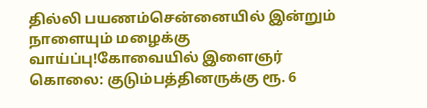தில்லி பயணம்சென்னையில் இன்றும் நாளையும் மழைக்கு வாய்ப்பு!கோவையில் இளைஞர் கொலை: குடும்பத்தினருக்கு ரூ. 6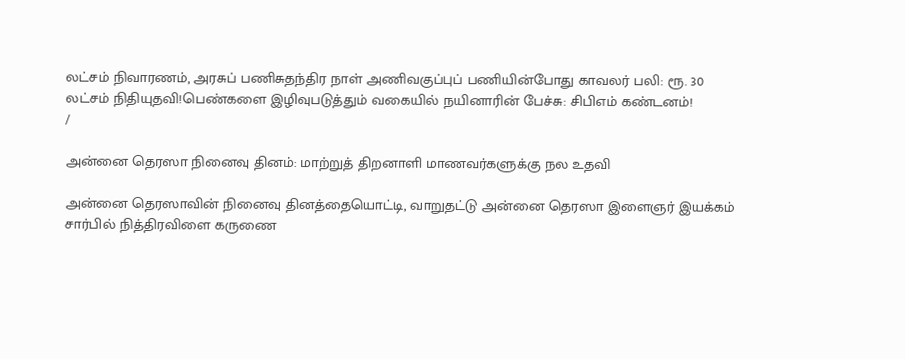லட்சம் நிவாரணம், அரசுப் பணிசுதந்திர நாள் அணிவகுப்புப் பணியின்போது காவலர் பலி: ரூ. 30 லட்சம் நிதியுதவி!பெண்களை இழிவுபடுத்தும் வகையில் நயினாரின் பேச்சு: சிபிஎம் கண்டனம்!
/

அன்னை தெரஸா நினைவு தினம்: மாற்றுத் திறனாளி மாணவர்களுக்கு நல உதவி

அன்னை தெரஸாவின் நினைவு தினத்தையொட்டி, வாறுதட்டு அன்னை தெரஸா இளைஞர் இயக்கம் சார்பில் நித்திரவிளை கருணை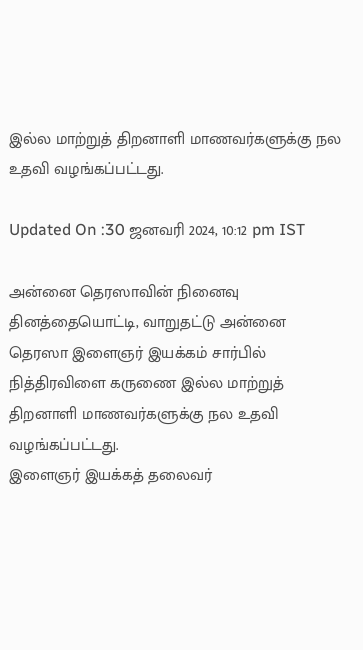இல்ல மாற்றுத் திறனாளி மாணவர்களுக்கு நல உதவி வழங்கப்பட்டது.

Updated On :30 ஜனவரி 2024, 10:12 pm IST

அன்னை தெரஸாவின் நினைவு தினத்தையொட்டி, வாறுதட்டு அன்னை தெரஸா இளைஞர் இயக்கம் சார்பில் நித்திரவிளை கருணை இல்ல மாற்றுத் திறனாளி மாணவர்களுக்கு நல உதவி வழங்கப்பட்டது.
இளைஞர் இயக்கத் தலைவர்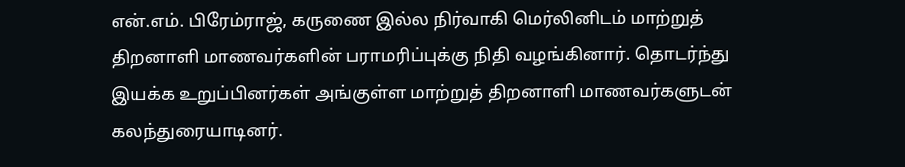என்.எம். பிரேம்ராஜ், கருணை இல்ல நிர்வாகி மெர்லினிடம் மாற்றுத் திறனாளி மாணவர்களின் பராமரிப்புக்கு நிதி வழங்கினார். தொடர்ந்து இயக்க உறுப்பினர்கள் அங்குள்ள மாற்றுத் திறனாளி மாணவர்களுடன் கலந்துரையாடினர்.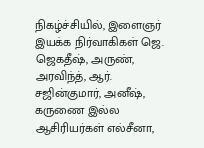நிகழ்ச்சியில், இளைஞர் இயக்க நிர்வாகிகள் ஜெ. ஜெகதீஷ், அருண், அரவிந்த், ஆர். சஜின்குமார், அனீஷ், கருணை இல்ல ஆசிரியர்கள் எல்சீனா,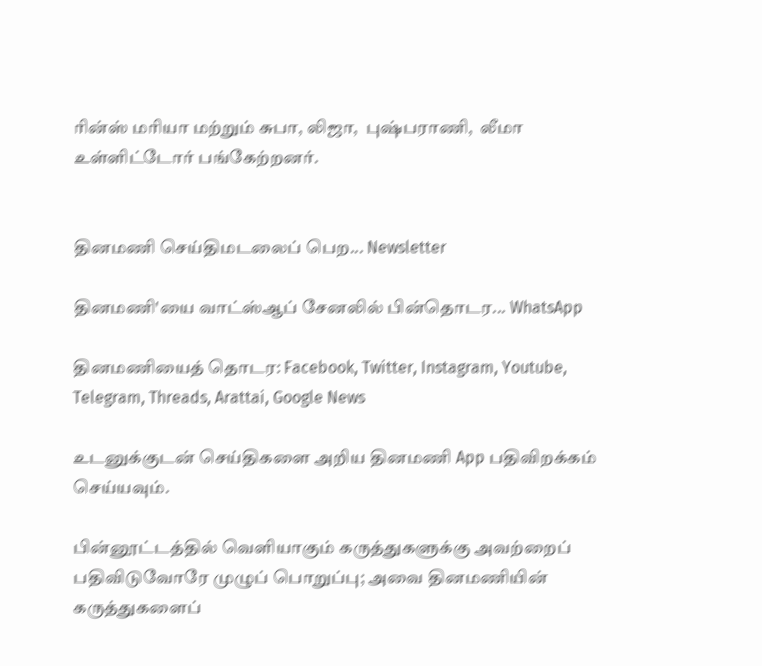ரின்ஸ் மரியா மற்றும் சுபா, லிஜா,  புஷ்பராணி,  லீமா உள்ளிட்டோர் பங்கேற்றனர்.


தினமணி செய்திமடலைப் பெற... Newsletter

தினமணி'யை வாட்ஸ்ஆப் சேனலில் பின்தொடர... WhatsApp

தினமணியைத் தொடர: Facebook, Twitter, Instagram, Youtube, Telegram, Threads, Arattai, Google News

உடனுக்குடன் செய்திகளை அறிய தினமணி App பதிவிறக்கம் செய்யவும்.

பின்னூட்டத்தில் வெளியாகும் கருத்துகளுக்கு அவற்றைப் பதிவிடுவோரே முழுப் பொறுப்பு; அவை தினமணியின் கருத்துகளைப்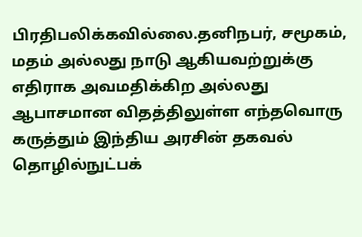பிரதிபலிக்கவில்லை.தனிநபர், சமூகம், மதம் அல்லது நாடு ஆகியவற்றுக்கு எதிராக அவமதிக்கிற அல்லது ஆபாசமான விதத்திலுள்ள எந்தவொரு கருத்தும் இந்திய அரசின் தகவல் தொழில்நுட்பக்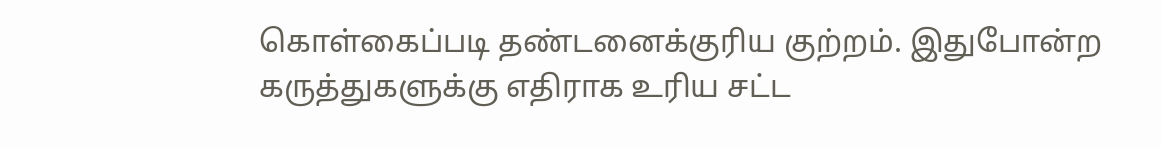கொள்கைப்படி தண்டனைக்குரிய குற்றம். இதுபோன்ற கருத்துகளுக்கு எதிராக உரிய சட்ட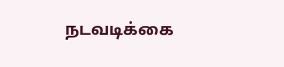நடவடிக்கை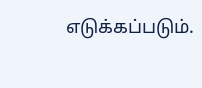எடுக்கப்படும்.